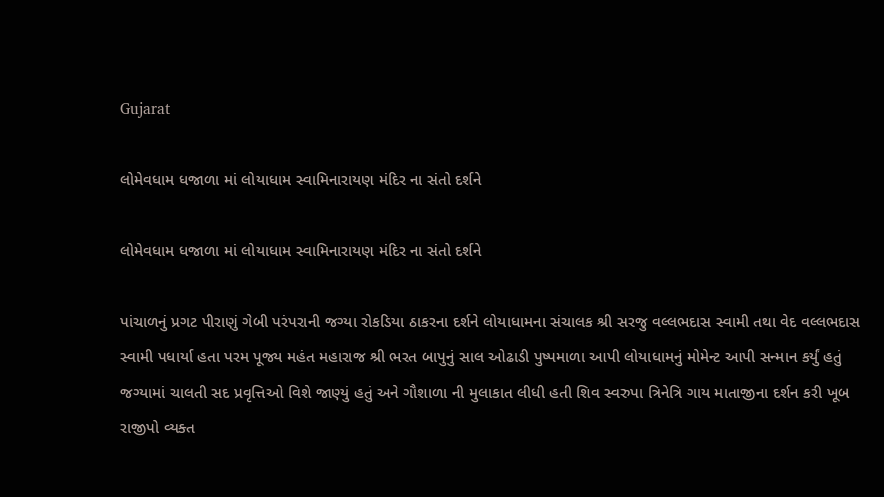Gujarat

લોમેવધામ ધજાળા માં લોયાધામ સ્વામિનારાયણ મંદિર ના સંતો દર્શને

લોમેવધામ ધજાળા માં લોયાધામ સ્વામિનારાયણ મંદિર ના સંતો દર્શને

પાંચાળનું પ્રગટ પીરાણું ગેબી પરંપરાની જગ્યા રોકડિયા ઠાકરના દર્શને લોયાધામના સંચાલક શ્રી સરજુ વલ્લભદાસ સ્વામી તથા વેદ વલ્લભદાસ સ્વામી પધાર્યા હતા પરમ પૂજ્ય મહંત મહારાજ શ્રી ભરત બાપુનું સાલ ઓઢાડી પુષ્પમાળા આપી લોયાધામનું મોમેન્ટ આપી સન્માન કર્યું હતું
જગ્યામાં ચાલતી સદ પ્રવૃત્તિઓ વિશે જાણ્યું હતું અને ગૌશાળા ની મુલાકાત લીધી હતી શિવ સ્વરુપા ત્રિનેત્રિ ગાય માતાજીના દર્શન કરી ખૂબ રાજીપો વ્યક્ત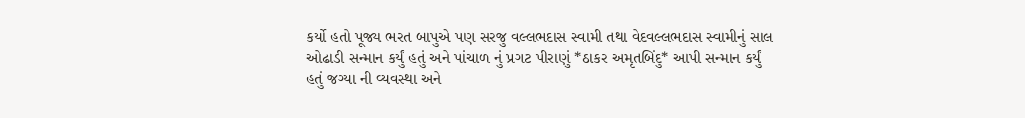કર્યો હતો પૂજ્ય ભરત બાપુએ પણ સરજુ વલ્લભદાસ સ્વામી તથા વેદવલ્લભદાસ સ્વામીનું સાલ ઓઢાડી સન્માન કર્યું હતું અને પાંચાળ નું પ્રગટ પીરાણું *ઠાકર અમૃતબિંદુ* આપી સન્માન કર્યું હતું જગ્યા ની વ્યવસ્થા અને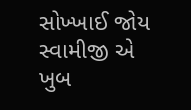સોખ્ખાઈ જોય સ્વામીજી એ ખુબ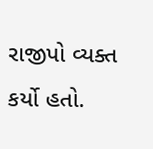રાજીપો વ્યક્ત કર્યો હતો.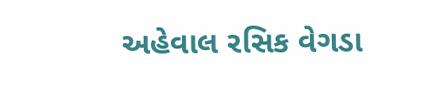અહેવાલ રસિક વેગડા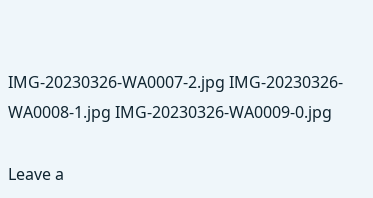IMG-20230326-WA0007-2.jpg IMG-20230326-WA0008-1.jpg IMG-20230326-WA0009-0.jpg

Leave a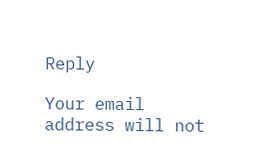Reply

Your email address will not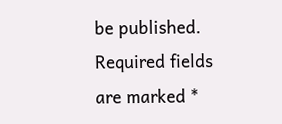be published. Required fields are marked *